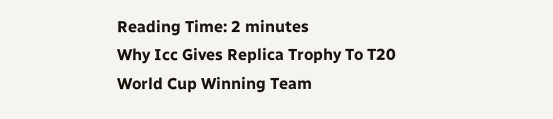Reading Time: 2 minutes
Why Icc Gives Replica Trophy To T20 World Cup Winning Team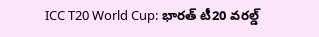ICC T20 World Cup: భారత్ టీ20 వరల్డ్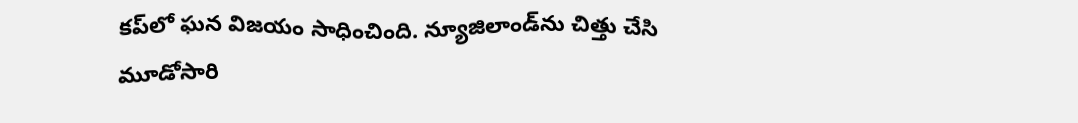కప్‌లో ఘన విజయం సాధించింది. న్యూజిలాండ్‌ను చిత్తు చేసి మూడోసారి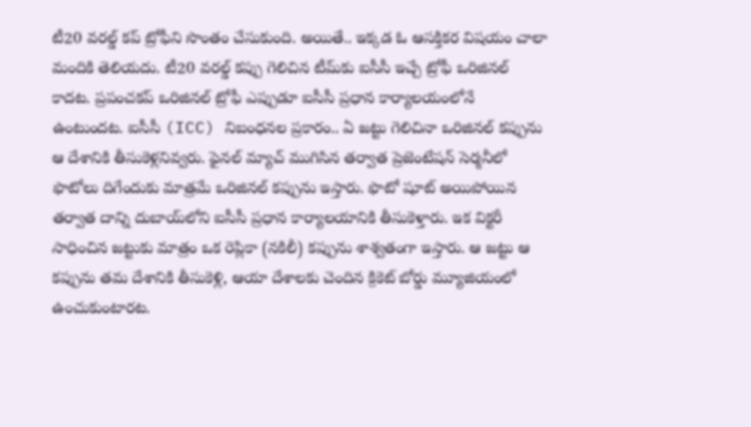టీ20 వరల్డ్ కప్ ట్రోఫీని సొంతం చేసుకుంది. అయితే.. ఇక్కడ ఓ ఆసక్తికర విషయం చాలా మందికి తెలియదు. టీ20 వరల్డ్ కప్పు గెలిచిన టీమ్‌కు ఐసీసీ ఇచ్చే ట్రోఫీ ఒరిజినల్ కాదట. ప్రపంచకప్ ఒరిజినల్ ట్రోఫీ ఎప్పుడూ ఐసీసీ ప్రధాన కార్యాలయంలోనే ఉంటుందట. ఐసీసీ (ICC) నిబంధనల ప్రకారం.. ఏ జట్టు గెలిచినా ఒరిజినల్ కప్పును ఆ దేశానికి తీసుకెళ్లనివ్వరు. ఫైనల్ మ్యాచ్ ముగిసిన తర్వాత ప్రెజెంటేషన్ సెర్మనీలో ఫొటోలు దిగేందుకు మాత్రమే ఒరిజినల్ కప్పును ఇస్తారు. ఫొటో షూట్ అయిపోయిన తర్వాత దాన్ని దుబాయ్‌లోని ఐసీసీ ప్రధాన కార్యాలయానికి తీసుకెళ్తారు. ఇక విక్టరీ సాధించిన జట్టుకు మాత్రం ఒక రెప్లికా (నకిలీ) కప్పును శాశ్వతంగా ఇస్తారు. ఆ జట్టు ఆ కప్పును తమ దేశానికి తీసుకెళ్లి, ఆయా దేశాలకు చెందిన క్రికెట్ బోర్డు మ్యూజియంలో ఉంచుకుంటారట.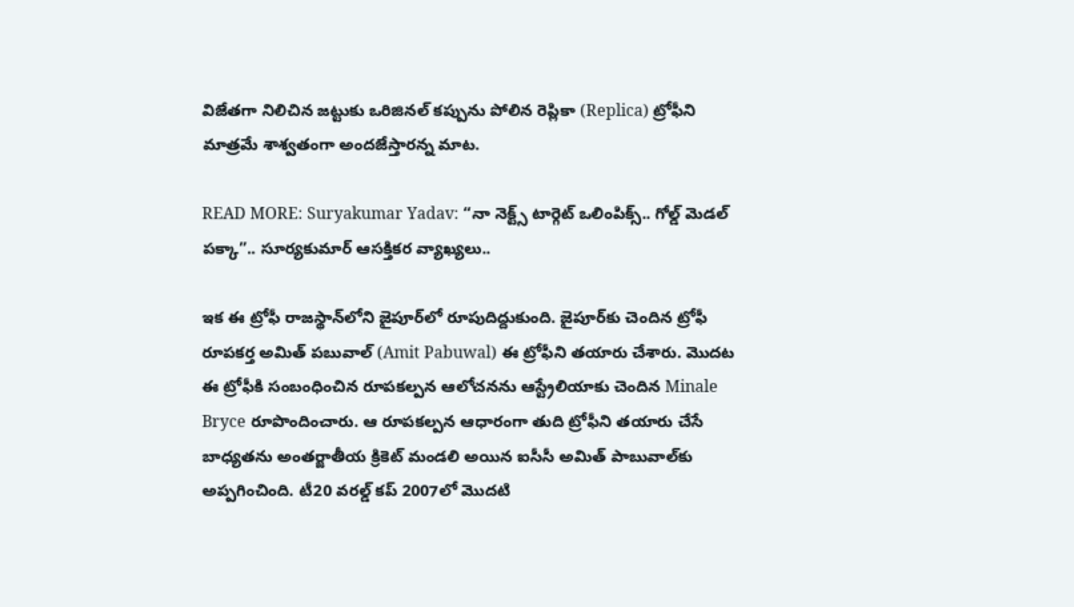విజేతగా నిలిచిన జట్టుకు ఒరిజినల్ కప్పును పోలిన రెప్లికా (Replica) ట్రోఫీని మాత్రమే శాశ్వతంగా అందజేస్తారన్న మాట.

READ MORE: Suryakumar Yadav: “నా నెక్ట్స్ టార్గెట్ ఒలింపిక్స్.. గోల్డ్ మెడల్ పక్కా”.. సూర్యకుమార్ ఆసక్తికర వ్యాఖ్యలు..

ఇక ఈ ట్రోఫీ రాజస్థాన్‌లోని జైపూర్‌లో రూపుదిద్దుకుంది. జైపూర్‌కు చెందిన ట్రోఫీ రూపకర్త అమిత్ పబువాల్ (Amit Pabuwal) ఈ ట్రోఫీని తయారు చేశారు. మొదట ఈ ట్రోఫీకి సంబంధించిన రూపకల్పన ఆలోచనను ఆస్ట్రేలియాకు చెందిన Minale Bryce రూపొందించారు. ఆ రూపకల్పన ఆధారంగా తుది ట్రోఫీని తయారు చేసే బాధ్యతను అంతర్జాతీయ క్రికెట్ మండలి అయిన ఐసీసీ అమిత్ పాబువాల్‌కు అప్పగించింది. టీ20 వరల్డ్ కప్ 2007లో మొదటి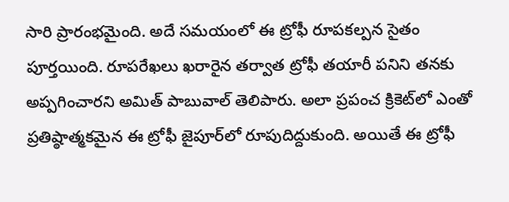సారి ప్రారంభమైంది. అదే సమయంలో ఈ ట్రోఫీ రూపకల్పన సైతం పూర్తయింది. రూపరేఖలు ఖరారైన తర్వాత ట్రోఫీ తయారీ పనిని తనకు అప్పగించారని అమిత్ పాబువాల్ తెలిపారు. అలా ప్రపంచ క్రికెట్‌లో ఎంతో ప్రతిష్ఠాత్మకమైన ఈ ట్రోఫీ జైపూర్‌లో రూపుదిద్దుకుంది. అయితే ఈ ట్రోఫీ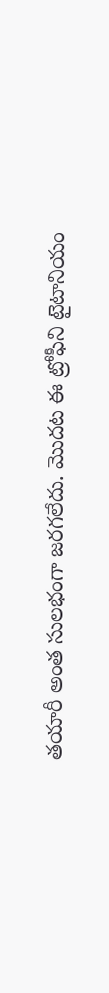తయారీ అంత సులభంగా జరగలేదు. మొదట ఈ ట్రోఫీని టైటానియం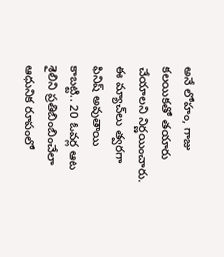అనే లోహం, గాజు కలయికతో తయారు చేయాలని నిర్ణయించారు. ఈ మ్యాచ్‌లు త్వరగా ఫినిష్ అవుతాయి కాబట్టి.. 20 ఓవర్ల ఆట శైలిని ప్రతిబింబించేలా ఆధునిక రూపంలో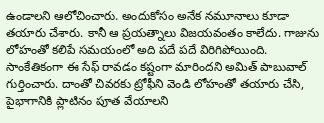ఉండాలని ఆలోచించారు. అందుకోసం అనేక నమూనాలు కూడా తయారు చేశారు. కానీ ఆ ప్రయత్నాలు విజయవంతం కాలేదు. గాజును లోహంతో కలిపే సమయంలో అది పదే పదే విరిగిపోయింది. సాంకేతికంగా ఈ సేఫ్ రావడం కష్టంగా మారిందని అమిత్ పాబువాల్ గుర్తించారు. దాంతో చివరకు ట్రోఫీని వెండి లోహంతో తయారు చేసి, పైభాగానికి ప్లాటినం పూత వేయాలని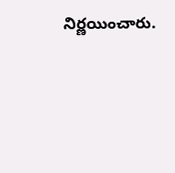నిర్ణయించారు.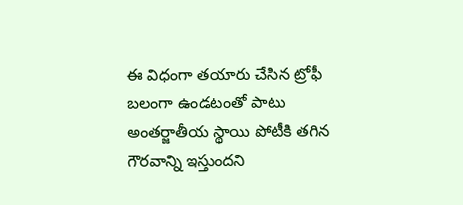ఈ విధంగా తయారు చేసిన ట్రోఫీ బలంగా ఉండటంతో పాటు అంతర్జాతీయ స్థాయి పోటీకి తగిన గౌరవాన్ని ఇస్తుందని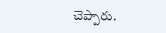చెప్పారు.